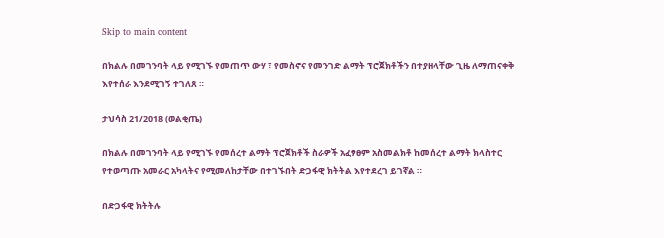Skip to main content

በክልሉ በመገንባት ላይ የሚገኙ የመጠጥ ውሃ ፣ የመስኖና የመንገድ ልማት ፕሮጀክቶችን በተያዘላቸው ጊዜ ለማጠናቀቅ እየተሰራ እንደሚገኝ ተገለጸ ።

ታህሳስ 21/2018 (ወልቂጤ)

በክልሉ በመገንባት ላይ የሚገኙ የመሰረተ ልማት ፕሮጀክቶች ስራዎች አፈፃፀም አስመልክቶ ከመሰረተ ልማት ክላስተር የተወጣጡ አመራር አካላትና የሚመለከታቸው በተገኙበት ድጋፋዊ ክትትል እየተደረገ ይገኛል ።

በድጋፋዊ ክትትሉ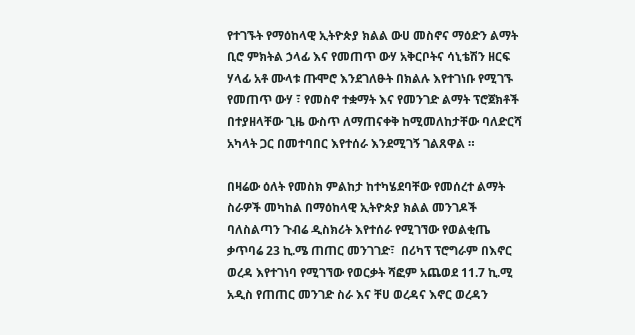የተገኙት የማዕከላዊ ኢትዮጵያ ክልል ውሀ መስኖና ማዕድን ልማት ቢሮ ምክትል ኃላፊ እና የመጠጥ ውሃ አቅርቦትና ሳኒቴሽን ዘርፍ ሃላፊ አቶ ሙላቱ ጡሞሮ እንደገለፁት በክልሉ እየተገነቡ የሚገኙ የመጠጥ ውሃ ፣ የመስኖ ተቋማት እና የመንገድ ልማት ፕሮጀክቶች በተያዘላቸው ጊዜ ውስጥ ለማጠናቀቅ ከሚመለከታቸው ባለድርሻ አካላት ጋር በመተባበር እየተሰራ እንደሚገኝ ገልጸዋል ።

በዛሬው ዕለት የመስክ ምልከታ ከተካሄደባቸው የመሰረተ ልማት ስራዎች መካከል በማዕከላዊ ኢትዮጵያ ክልል መንገዶች ባለስልጣን ጉብሬ ዲስክሪት እየተሰራ የሚገኘው የወልቂጤ ቃጥባሬ 23 ኪ.ሜ ጠጠር መንገገድ፣  በሪካፕ ፕሮግራም በእኖር ወረዳ እየተገነባ የሚገኘው የወርቃት ሻፎም አጨወደ 11.7 ኪ.ሚ አዲስ የጠጠር መንገድ ስራ እና ቸሀ ወረዳና እኖር ወረዳን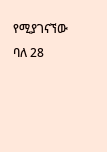የሚያገናኘው ባለ 28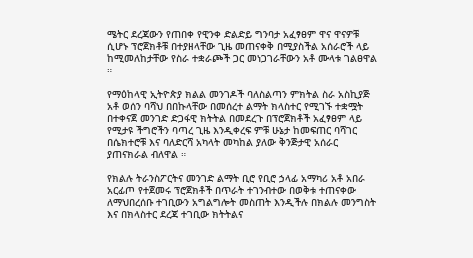ሜትር ደረጃውን የጠበቀ የዊንቀ ድልድይ ግንባታ አፈፃፀም ዋና ዋናዎቹ ሲሆኑ ፕሮጀክቶቹ በተያዘላቸው ጊዜ መጠናቀቅ በሚያስችል አሰራሮች ላይ ከሚመለከታቸው የስራ ተቋራጮች ጋር መነጋገራቸውን አቶ ሙላቱ ገልፀዋል ።

የማዕከላዊ ኢትዮጵያ ክልል መንገዶች ባለስልጣን ምክትል ስራ አስኪያጅ አቶ ወሰን ባሻህ በበኩላቸው በመሰረተ ልማት ክላስተር የሚገኙ ተቋሟት በተቀናጀ መንገድ ድጋፋዊ ክትትል በመደረጉ በፕሮጀክቶች አፈፃፀም ላይ የሚታዩ ችግሮችን ባጣረ ጊዜ እንዲቀረፍ ምቹ ሁኔታ ከመፍጠር ባሻገር በሴክተሮቹ እና ባለድርሻ አካላት መካከል ያለው ቅንጅታዊ አሰራር ያጠናክራል ብለዋል ።

የክልሉ ትራንስፖርትና መንገድ ልማት ቢሮ የቢሮ ኃላፊ አማካሪ አቶ አበራ አርፊጦ የተጀመሩ ፕሮጀክቶች በጥራት ተገንብተው በወቅቱ ተጠናቀው ለማህበረሰቡ ተገቢውን አግልግሎት መስጠት እንዲችሉ በክልሉ መንግስት እና በክላስተር ደረጃ ተገቢው ክትትልና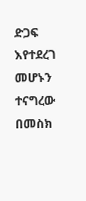ድጋፍ እየተደረገ መሆኑን ተናግረው በመስክ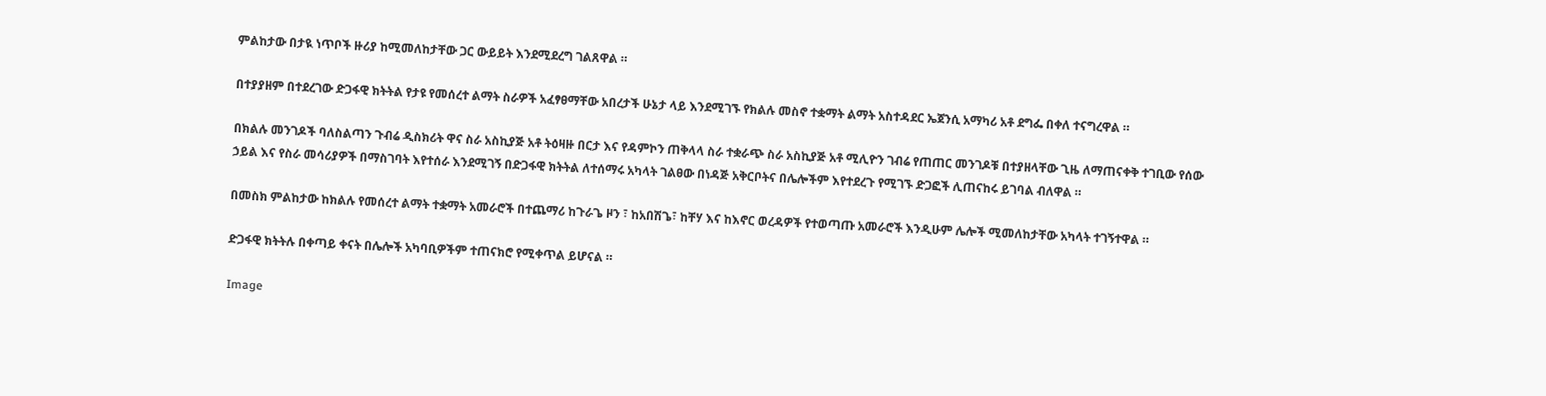ምልከታው በታዪ ነጥቦች ዙሪያ ከሚመለከታቸው ጋር ውይይት እንደሚደረግ ገልጸዋል ።

በተያያዘም በተደረገው ድጋፋዊ ክትትል የታዩ የመሰረተ ልማት ስራዎች አፈፃፀማቸው አበረታች ሁኔታ ላይ እንደሚገኙ የክልሉ መስኖ ተቋማት ልማት አስተዳደር ኤጀንሲ አማካሪ አቶ ደግፌ በቀለ ተናግረዋል ።

በክልሉ መንገዶች ባለስልጣን ጉብሬ ዲስክሪት ዋና ስራ አስኪያጅ አቶ ትዕዛዙ በርታ እና የዳምኮን ጠቅላላ ስራ ተቋራጭ ስራ አስኪያጅ አቶ ሚሊዮን ገብሬ የጠጠር መንገዶቹ በተያዘላቸው ጊዜ ለማጠናቀቅ ተገቢው የሰው ኃይል እና የስራ መሳሪያዎች በማስገባት እየተሰራ እንደሚገኝ በድጋፋዊ ክትትል ለተሰማሩ አካላት ገልፀው በነዳጅ አቅርቦትና በሌሎችም እየተደረጉ የሚገኙ ድጋፎች ሊጠናከሩ ይገባል ብለዋል ።

በመስክ ምልከታው ከክልሉ የመሰረተ ልማት ተቋማት አመራሮች በተጨማሪ ከጉራጌ ዞን ፣ ከአበሽጌ፣ ከቸሃ እና ከእኖር ወረዳዎች የተወጣጡ አመራሮች እንዲሁም ሌሎች ሚመለከታቸው አካላት ተገኝተዋል ።

ድጋፋዊ ክትትሉ በቀጣይ ቀናት በሌሎች አካባቢዎችም ተጠናክሮ የሚቀጥል ይሆናል ።

Image